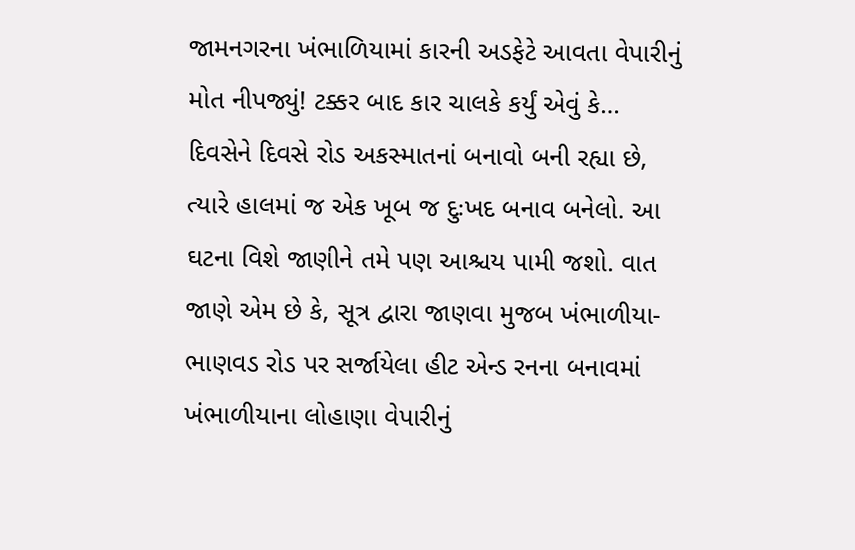જામનગરના ખંભાળિયામાં કારની અડફેટે આવતા વેપારીનું મોત નીપજ્યું! ટક્કર બાદ કાર ચાલકે કર્યું એવું કે…
દિવસેને દિવસે રોડ અકસ્માતનાં બનાવો બની રહ્યા છે, ત્યારે હાલમાં જ એક ખૂબ જ દુઃખદ બનાવ બનેલો. આ ઘટના વિશે જાણીને તમે પણ આશ્ચય પામી જશો. વાત જાણે એમ છે કે, સૂત્ર દ્વારા જાણવા મુજબ ખંભાળીયા-ભાણવડ રોડ પર સર્જાયેલા હીટ એન્ડ રનના બનાવમાં ખંભાળીયાના લોહાણા વેપારીનું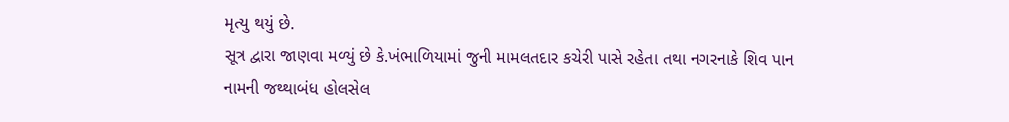મૃત્યુ થયું છે.
સૂત્ર દ્વારા જાણવા મળ્યું છે કે.ખંભાળિયામાં જુની મામલતદાર કચેરી પાસે રહેતા તથા નગરનાકે શિવ પાન નામની જથ્થાબંધ હોલસેલ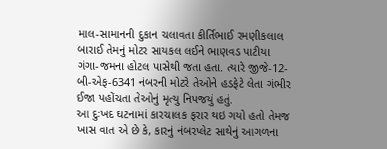માલ-સામાનની દુકાન ચલાવતા કીર્તિભાઈ રમણીકલાલ બારાઈ તેમનું મોટર સાયકલ લઈને ભાણવડ પાટીયા ગંગા-જમના હોટલ પાસેથી જતા હતા. ત્યારે જીજે-12-બી-એફ-6341 નંબરની મોટરે તેઓને હડફેટે લેતા ગંભીર ઈજા પહોંચતા તેઓનું મૃત્યુ નિપજયું હતું.
આ દુઃખદ ઘટનામાં કારચાલક ફરાર થઇ ગયો હતો તેમજ ખાસ વાત એ છે કે, કારનું નંબરપ્લેટ સાથેનું આગળના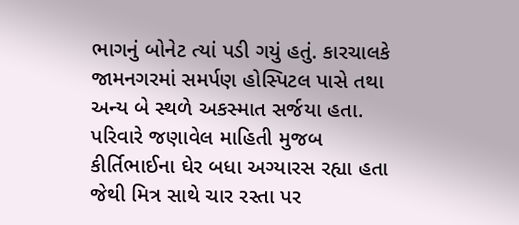ભાગનું બોનેટ ત્યાં પડી ગયું હતું. કારચાલકે જામનગરમાં સમર્પણ હોસ્પિટલ પાસે તથા અન્ય બે સ્થળે અકસ્માત સર્જયા હતા.
પરિવારે જણાવેલ માહિતી મુજબ કીર્તિભાઈના ઘેર બધા અગ્યારસ રહ્યા હતા જેથી મિત્ર સાથે ચાર રસ્તા પર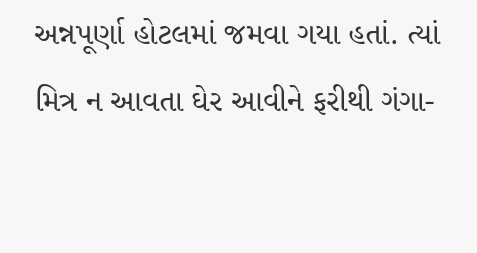અન્નપૂર્ણા હોટલમાં જમવા ગયા હતાં. ત્યાં મિત્ર ન આવતા ઘેર આવીને ફરીથી ગંગા-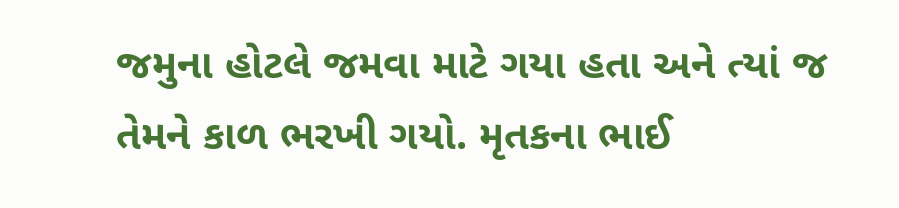જમુના હોટલે જમવા માટે ગયા હતા અને ત્યાં જ તેમને કાળ ભરખી ગયો. મૃતકના ભાઈ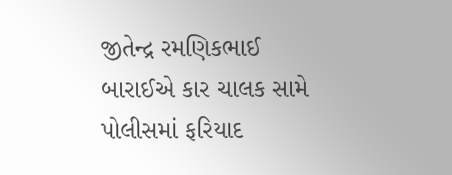જીતેન્દ્ર રમણિકભાઈ બારાઈએ કાર ચાલક સામે પોલીસમાં ફરિયાદ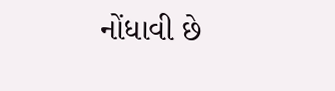નોંધાવી છે